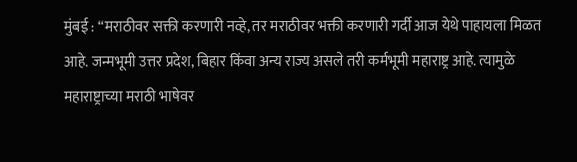मुंबई : “मराठीवर सक्ती करणारी नव्हे, तर मराठीवर भक्ती करणारी गर्दी आज येथे पाहायला मिळत आहे. जन्मभूमी उत्तर प्रदेश, बिहार किंवा अन्य राज्य असले तरी कर्मभूमी महाराष्ट्र आहे. त्यामुळे महाराष्ट्राच्या मराठी भाषेवर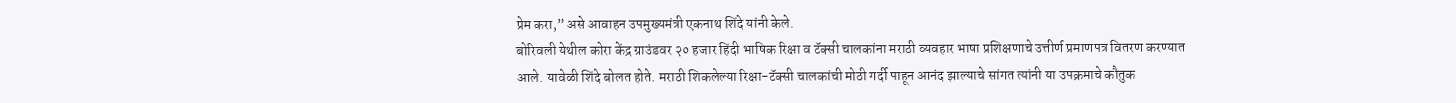प्रेम करा,” असे आवाहन उपमुख्यमंत्री एकनाथ शिंदे यांनी केले.
बोरिवली येथील कोरा केंद्र ग्राउंडवर २० हजार हिंदी भाषिक रिक्षा व टॅक्सी चालकांना मराठी व्यवहार भाषा प्रशिक्षणाचे उत्तीर्ण प्रमाणपत्र वितरण करण्यात आले. यावेळी शिंदे बोलत होते. मराठी शिकलेल्या रिक्षा-टॅक्सी चालकांची मोठी गर्दी पाहून आनंद झाल्याचे सांगत त्यांनी या उपक्रमाचे कौतुक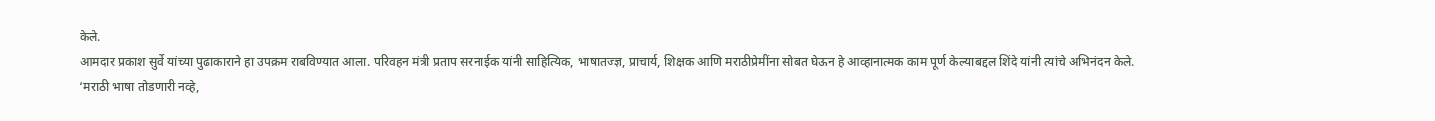केले.
आमदार प्रकाश सुर्वे यांच्या पुढाकाराने हा उपक्रम राबविण्यात आला. परिवहन मंत्री प्रताप सरनाईक यांनी साहित्यिक, भाषातज्ज्ञ, प्राचार्य, शिक्षक आणि मराठीप्रेमींना सोबत घेऊन हे आव्हानात्मक काम पूर्ण केल्याबद्दल शिंदे यांनी त्यांचे अभिनंदन केले.
‘मराठी भाषा तोडणारी नव्हे,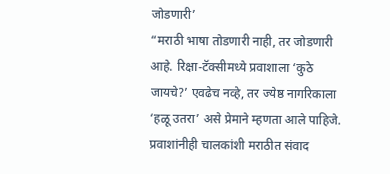जोडणारी’
“मराठी भाषा तोडणारी नाही, तर जोडणारी आहे. रिक्षा-टॅक्सीमध्ये प्रवाशाला ‘कुठे जायचे?’ एवढेच नव्हे, तर ज्येष्ठ नागरिकाला ‘हळू उतरा’ असे प्रेमाने म्हणता आले पाहिजे. प्रवाशांनीही चालकांशी मराठीत संवाद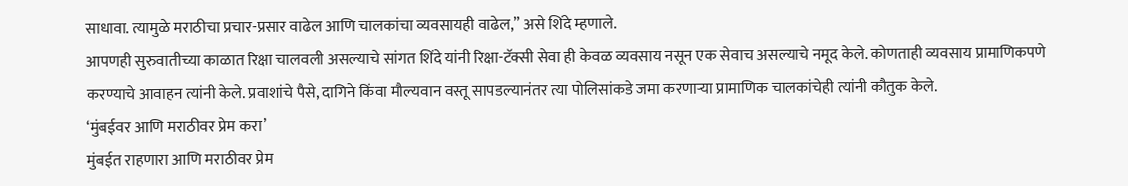साधावा. त्यामुळे मराठीचा प्रचार-प्रसार वाढेल आणि चालकांचा व्यवसायही वाढेल,” असे शिंदे म्हणाले.
आपणही सुरुवातीच्या काळात रिक्षा चालवली असल्याचे सांगत शिंदे यांनी रिक्षा-टॅक्सी सेवा ही केवळ व्यवसाय नसून एक सेवाच असल्याचे नमूद केले. कोणताही व्यवसाय प्रामाणिकपणे करण्याचे आवाहन त्यांनी केले. प्रवाशांचे पैसे, दागिने किंवा मौल्यवान वस्तू सापडल्यानंतर त्या पोलिसांकडे जमा करणाऱ्या प्रामाणिक चालकांचेही त्यांनी कौतुक केले.
‘मुंबईवर आणि मराठीवर प्रेम करा’
मुंबईत राहणारा आणि मराठीवर प्रेम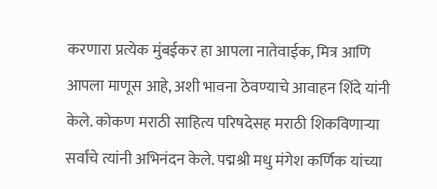करणारा प्रत्येक मुंबईकर हा आपला नातेवाईक, मित्र आणि आपला माणूस आहे, अशी भावना ठेवण्याचे आवाहन शिंदे यांनी केले. कोकण मराठी साहित्य परिषदेसह मराठी शिकविणाऱ्या सर्वांचे त्यांनी अभिनंदन केले. पद्मश्री मधु मंगेश कर्णिक यांच्या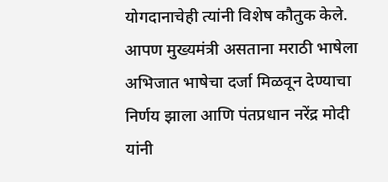योगदानाचेही त्यांनी विशेष कौतुक केले.
आपण मुख्यमंत्री असताना मराठी भाषेला अभिजात भाषेचा दर्जा मिळवून देण्याचा निर्णय झाला आणि पंतप्रधान नरेंद्र मोदी यांनी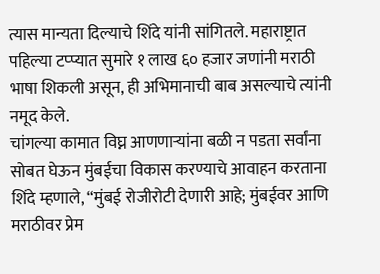त्यास मान्यता दिल्याचे शिंदे यांनी सांगितले. महाराष्ट्रात पहिल्या टप्प्यात सुमारे १ लाख ६० हजार जणांनी मराठी भाषा शिकली असून, ही अभिमानाची बाब असल्याचे त्यांनी नमूद केले.
चांगल्या कामात विघ्न आणणाऱ्यांना बळी न पडता सर्वांना सोबत घेऊन मुंबईचा विकास करण्याचे आवाहन करताना शिंदे म्हणाले, “मुंबई रोजीरोटी देणारी आहे; मुंबईवर आणि मराठीवर प्रेम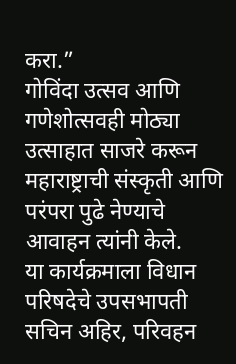करा.”
गोविंदा उत्सव आणि गणेशोत्सवही मोठ्या उत्साहात साजरे करून महाराष्ट्राची संस्कृती आणि परंपरा पुढे नेण्याचे आवाहन त्यांनी केले.
या कार्यक्रमाला विधान परिषदेचे उपसभापती सचिन अहिर, परिवहन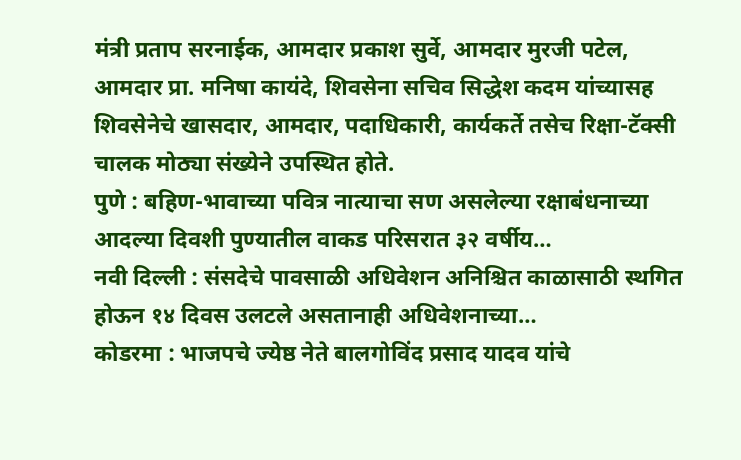मंत्री प्रताप सरनाईक, आमदार प्रकाश सुर्वे, आमदार मुरजी पटेल, आमदार प्रा. मनिषा कायंदे, शिवसेना सचिव सिद्धेश कदम यांच्यासह शिवसेनेचे खासदार, आमदार, पदाधिकारी, कार्यकर्ते तसेच रिक्षा-टॅक्सी चालक मोठ्या संख्येने उपस्थित होते.
पुणे : बहिण-भावाच्या पवित्र नात्याचा सण असलेल्या रक्षाबंधनाच्या आदल्या दिवशी पुण्यातील वाकड परिसरात ३२ वर्षीय…
नवी दिल्ली : संसदेचे पावसाळी अधिवेशन अनिश्चित काळासाठी स्थगित होऊन १४ दिवस उलटले असतानाही अधिवेशनाच्या…
कोडरमा : भाजपचे ज्येष्ठ नेते बालगोविंद प्रसाद यादव यांचे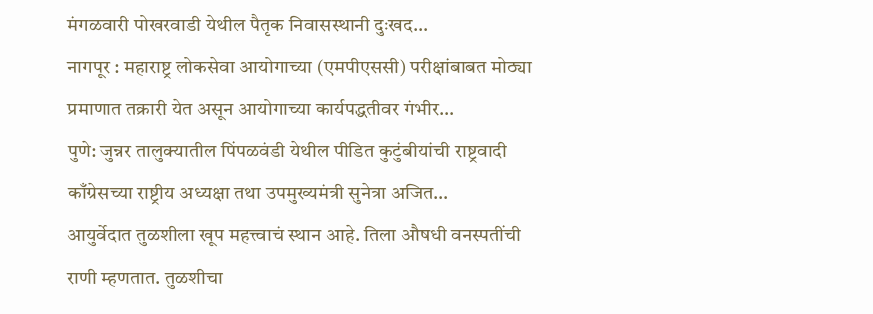मंगळवारी पोखरवाडी येथील पैतृक निवासस्थानी दुःखद…
नागपूर : महाराष्ट्र लोकसेवा आयोगाच्या (एमपीएससी) परीक्षांबाबत मोठ्या प्रमाणात तक्रारी येत असून आयोगाच्या कार्यपद्धतीवर गंभीर…
पुणे: जुन्नर तालुक्यातील पिंपळवंडी येथील पीडित कुटुंबीयांची राष्ट्रवादी काँग्रेसच्या राष्ट्रीय अध्यक्षा तथा उपमुख्यमंत्री सुनेत्रा अजित…
आयुर्वेदात तुळशीला खूप महत्त्वाचं स्थान आहे. तिला औषधी वनस्पतींची राणी म्हणतात. तुळशीचा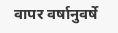वापर वर्षानुवर्षे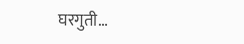घरगुती…